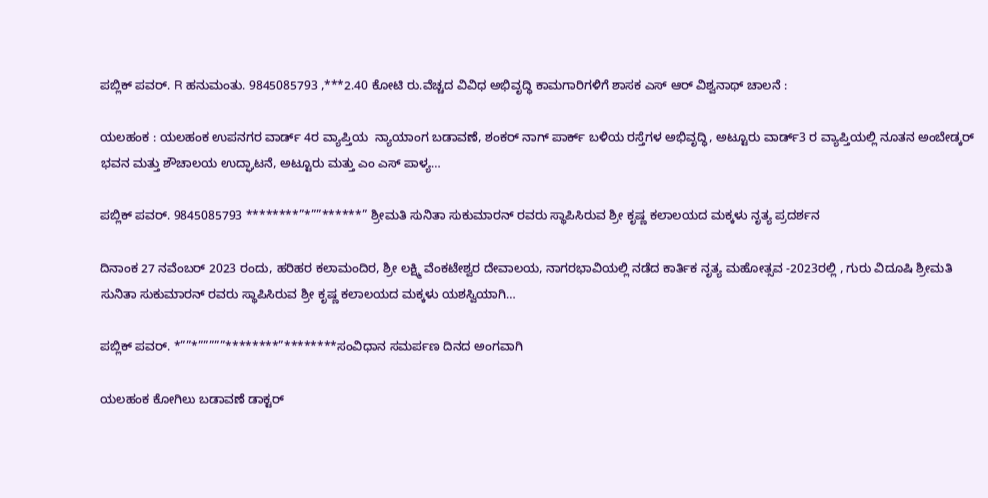ಪಬ್ಲಿಕ್ ಪವರ್. R ಹನುಮಂತು. 9845085793 ,***2.40 ಕೋಟಿ ರು.ವೆಚ್ಚದ ವಿವಿಧ ಅಭಿವೃದ್ಧಿ ಕಾಮಗಾರಿಗಳಿಗೆ ಶಾಸಕ ಎಸ್ ಆರ್ ವಿಶ್ವನಾಥ್ ಚಾಲನೆ :

ಯಲಹಂಕ : ಯಲಹಂಕ ಉಪನಗರ ವಾರ್ಡ್ 4ರ ವ್ಯಾಪ್ತಿಯ  ನ್ಯಾಯಾಂಗ ಬಡಾವಣೆ, ಶಂಕರ್ ನಾಗ್ ಪಾರ್ಕ್ ಬಳಿಯ ರಸ್ತೆಗಳ ಅಭಿವೃದ್ಧಿ, ಅಟ್ಟೂರು ವಾರ್ಡ್3 ರ ವ್ಯಾಪ್ತಿಯಲ್ಲಿ ನೂತನ ಅಂಬೇಡ್ಕರ್ ಭವನ ಮತ್ತು ಶೌಚಾಲಯ ಉದ್ಘಾಟನೆ, ಅಟ್ಟೂರು ಮತ್ತು ಎಂ ಎಸ್ ಪಾಳ್ಯ…

ಪಬ್ಲಿಕ್ ಪವರ್. 9845085793 ********”*””******” ಶ್ರೀಮತಿ ಸುನಿತಾ ಸುಕುಮಾರನ್ ರವರು ಸ್ಥಾಪಿಸಿರುವ ಶ್ರೀ ಕೃಷ್ಣ ಕಲಾಲಯದ ಮಕ್ಕಳು ನೃತ್ಯ ಪ್ರದರ್ಶನ

ದಿನಾಂಕ 27 ನವೆಂಬರ್ 2023 ರಂದು, ಹರಿಹರ ಕಲಾಮಂದಿರ, ಶ್ರೀ ಲಕ್ಷ್ಮಿ ವೆಂಕಟೇಶ್ವರ ದೇವಾಲಯ, ನಾಗರಭಾವಿಯಲ್ಲಿ ನಡೆದ ಕಾರ್ತಿಕ ನೃತ್ಯ ಮಹೋತ್ಸವ -2023ರಲ್ಲಿ , ಗುರು ವಿದೂಷಿ ಶ್ರೀಮತಿ ಸುನಿತಾ ಸುಕುಮಾರನ್ ರವರು ಸ್ಥಾಪಿಸಿರುವ ಶ್ರೀ ಕೃಷ್ಣ ಕಲಾಲಯದ ಮಕ್ಕಳು ಯಶಸ್ವಿಯಾಗಿ…

ಪಬ್ಲಿಕ್ ಪವರ್. *””*”””””********”********ಸಂವಿಧಾನ ಸಮರ್ಪಣ ದಿನದ ಅಂಗವಾಗಿ

ಯಲಹಂಕ ಕೋಗಿಲು ಬಡಾವಣೆ ಡಾಕ್ಟರ್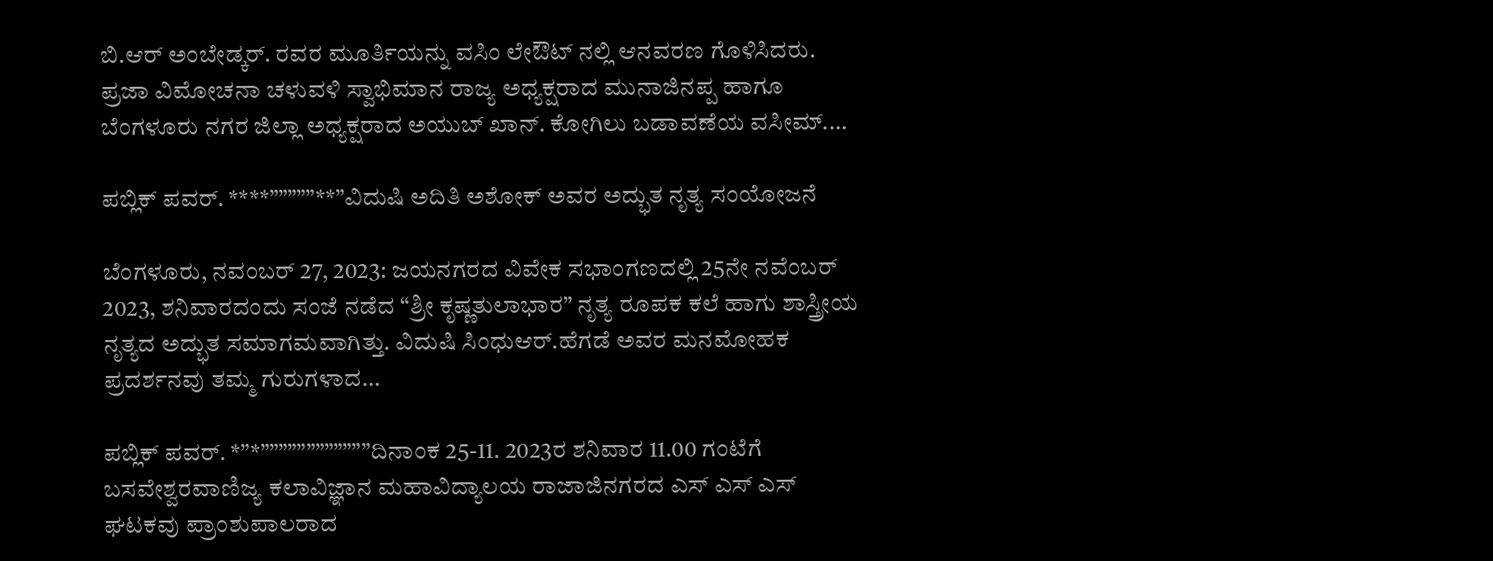ಬಿ.ಆರ್ ಅಂಬೇಡ್ಕರ್. ರವರ ಮೂರ್ತಿಯನ್ನು ವಸಿಂ ಲೇಔಟ್ ನಲ್ಲಿ ಆನವರಣ ಗೊಳಿಸಿದರು. ಪ್ರಜಾ ವಿಮೋಚನಾ ಚಳುವಳಿ ಸ್ವಾಭಿಮಾನ ರಾಜ್ಯ ಅಧ್ಯಕ್ಷರಾದ ಮುನಾಜಿನಪ್ಪ ಹಾಗೂ ಬೆಂಗಳೂರು ನಗರ ಜಿಲ್ಲಾ ಅಧ್ಯಕ್ಷರಾದ ಅಯುಬ್ ಖಾನ್. ಕೋಗಿಲು ಬಡಾವಣೆಯ ವಸೀಮ್.…

ಪಬ್ಲಿಕ್ ಪವರ್. ****”””””**”ವಿದುಷಿ ಅದಿತಿ ಅಶೋಕ್ ಅವರ ಅದ್ಭುತ ನೃತ್ಯ ಸಂಯೋಜನೆ

ಬೆಂಗಳೂರು, ನವಂಬರ್ 27, 2023: ಜಯನಗರದ ವಿವೇಕ ಸಭಾಂಗಣದಲ್ಲಿ 25ನೇ ನವೆಂಬರ್ 2023, ಶನಿವಾರದಂದು ಸಂಜೆ ನಡೆದ “ಶ್ರೀ ಕೃಷ್ಣತುಲಾಭಾರ” ನೃತ್ಯ ರೂಪಕ ಕಲೆ ಹಾಗು ಶಾಸ್ತ್ರೀಯ ನೃತ್ಯದ ಅದ್ಭುತ ಸಮಾಗಮವಾಗಿತ್ತು. ವಿದುಷಿ ಸಿಂಧುಆರ್.ಹೆಗಡೆ ಅವರ ಮನಮೋಹಕ ಪ್ರದರ್ಶನವು ತಮ್ಮ ಗುರುಗಳಾದ…

ಪಬ್ಲಿಕ್ ಪವರ್. *”*””””””””””””ದಿನಾಂಕ 25-11. 2023ರ ಶನಿವಾರ 11.00 ಗಂಟೆಗೆ ಬಸವೇಶ್ವರವಾಣಿಜ್ಯ ಕಲಾವಿಜ್ಞಾನ ಮಹಾವಿದ್ಯಾಲಯ ರಾಜಾಜಿನಗರದ ಎಸ್ ಎಸ್ ಎಸ್ ಘಟಕವು ಪ್ರಾಂಶುಪಾಲರಾದ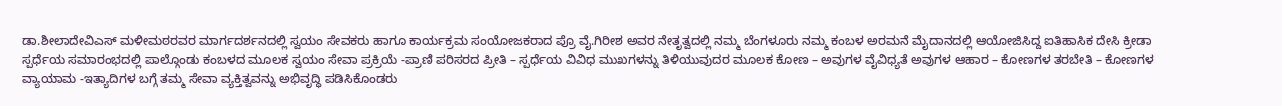ಡಾ.ಶೀಲಾದೇವಿಎಸ್ ಮಳೀಮಠರವರ ಮಾರ್ಗದರ್ಶನದಲ್ಲಿ ಸ್ವಯಂ ಸೇವಕರು ಹಾಗೂ ಕಾರ್ಯಕ್ರಮ ಸಂಯೋಜಕರಾದ ಪ್ರೊ ವೈ.ಗಿರೀಶ ಅವರ ನೇತೃತ್ವದಲ್ಲಿ ನಮ್ಮ ಬೆಂಗಳೂರು ನಮ್ಮ ಕಂಬಳ ಅರಮನೆ ಮೈದಾನದಲ್ಲಿ ಆಯೋಜಿಸಿದ್ದ ಐತಿಹಾಸಿಕ ದೇಸಿ ಕ್ರೀಡಾ ಸ್ಪರ್ಧೆಯ ಸಮಾರಂಭದಲ್ಲಿ ಪಾಲ್ಗೊಂಡು ಕಂಬಳದ ಮೂಲಕ ಸ್ವಯಂ ಸೇವಾ ಪ್ರಕ್ರಿಯೆ -ಪ್ರಾಣಿ ಪರಿಸರದ ಪ್ರೀತಿ – ಸ್ಪರ್ಧೆಯ ವಿವಿಧ ಮುಖಗಳನ್ನು ತಿಳಿಯುವುದರ ಮೂಲಕ ಕೋಣ – ಅವುಗಳ ವೈವಿಧ್ಯತೆ ಅವುಗಳ ಆಹಾರ – ಕೋಣಗಳ ತರಬೇತಿ – ಕೋಣಗಳ ವ್ಯಾಯಾಮ -ಇತ್ಯಾದಿಗಳ ಬಗ್ಗೆ ತಮ್ಮ ಸೇವಾ ವ್ಯಕ್ತಿತ್ವವನ್ನು ಅಭಿವೃದ್ಧಿ ಪಡಿಸಿಕೊಂಡರು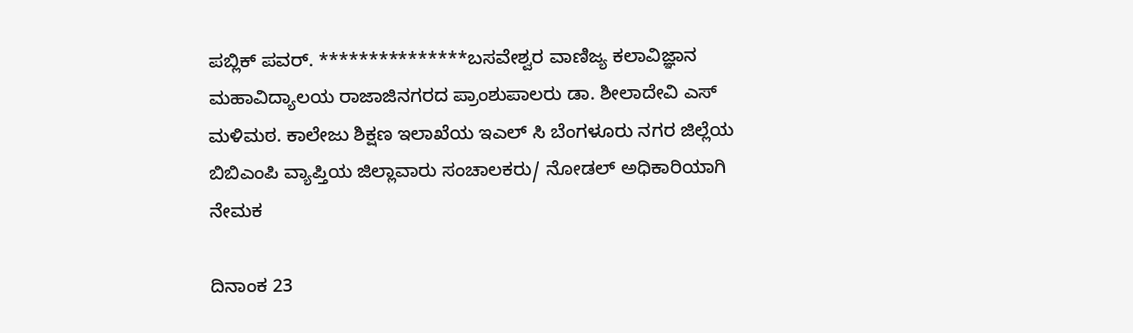ಪಬ್ಲಿಕ್ ಪವರ್. ***************ಬಸವೇಶ್ವರ ವಾಣಿಜ್ಯ ಕಲಾವಿಜ್ಞಾನ ಮಹಾವಿದ್ಯಾಲಯ ರಾಜಾಜಿನಗರದ ಪ್ರಾಂಶುಪಾಲರು ಡಾ. ಶೀಲಾದೇವಿ ಎಸ್ ಮಳಿಮಠ. ಕಾಲೇಜು ಶಿಕ್ಷಣ ಇಲಾಖೆಯ ಇಎಲ್ ಸಿ ಬೆಂಗಳೂರು ನಗರ ಜಿಲ್ಲೆಯ ಬಿಬಿಎಂಪಿ ವ್ಯಾಪ್ತಿಯ ಜಿಲ್ಲಾವಾರು ಸಂಚಾಲಕರು/ ನೋಡಲ್ ಅಧಿಕಾರಿಯಾಗಿ ನೇಮಕ

ದಿನಾಂಕ 23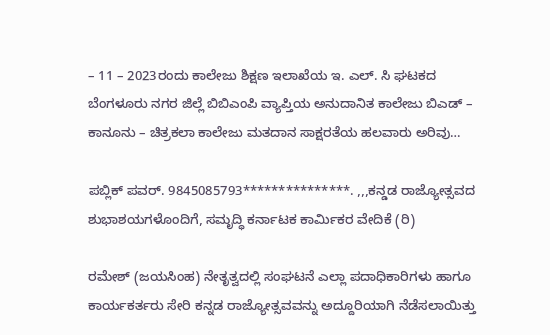– 11 – 2023ರಂದು ಕಾಲೇಜು ಶಿಕ್ಷಣ ಇಲಾಖೆಯ ಇ. ಎಲ್. ಸಿ ಘಟಕದ ಬೆಂಗಳೂರು ನಗರ ಜಿಲ್ಲೆ ಬಿಬಿಎಂಪಿ ವ್ಯಾಪ್ತಿಯ ಅನುದಾನಿತ ಕಾಲೇಜು ಬಿಎಡ್ – ಕಾನೂನು – ಚಿತ್ರಕಲಾ ಕಾಲೇಜು ಮತದಾನ ಸಾಕ್ಷರತೆಯ ಹಲವಾರು ಅರಿವು…

ಪಬ್ಲಿಕ್ ಪವರ್. 9845085793***************. ,,,ಕನ್ಡಡ ರಾಜ್ಯೋತ್ಸವದ ಶುಭಾಶಯಗಳೊಂದಿಗೆ, ಸಮೃದ್ಧಿ ಕರ್ನಾಟಕ ಕಾರ್ಮಿಕರ ವೇದಿಕೆ (ರಿ)

ರಮೇಶ್ (ಜಯಸಿಂಹ) ನೇತೃತ್ವದಲ್ಲಿ ಸಂಘಟನೆ ಎಲ್ಲಾ ಪದಾಧಿಕಾರಿಗಳು ಹಾಗೂ ಕಾರ್ಯಕರ್ತರು ಸೇರಿ ಕನ್ನಡ ರಾಜ್ಯೋತ್ಸವವನ್ನು ಅದ್ದೂರಿಯಾಗಿ ನೆಡೆಸಲಾಯಿತ್ತು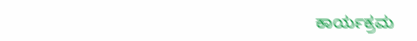ಕಾರ್ಯಕ್ರಮ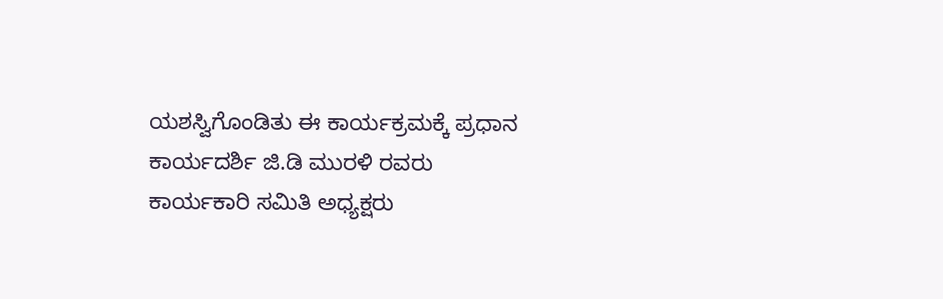ಯಶಸ್ವಿಗೊಂಡಿತು ಈ ಕಾರ್ಯಕ್ರಮಕ್ಕೆ ಪ್ರಧಾನ ಕಾರ್ಯದರ್ಶಿ ಜಿ.ಡಿ ಮುರಳಿ ರವರು ಕಾರ್ಯಕಾರಿ ಸಮಿತಿ ಅಧ್ಯಕ್ಷರು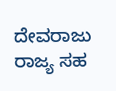ದೇವರಾಜು ರಾಜ್ಯ ಸಹ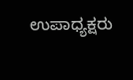ಉಪಾಧ್ಯಕ್ಷರು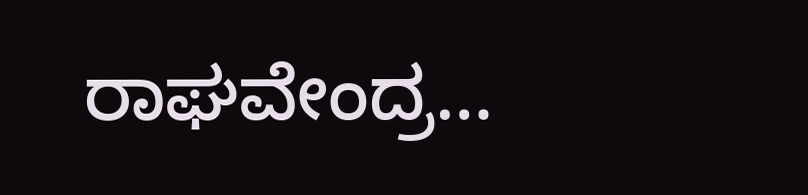ರಾಘವೇಂದ್ರ…